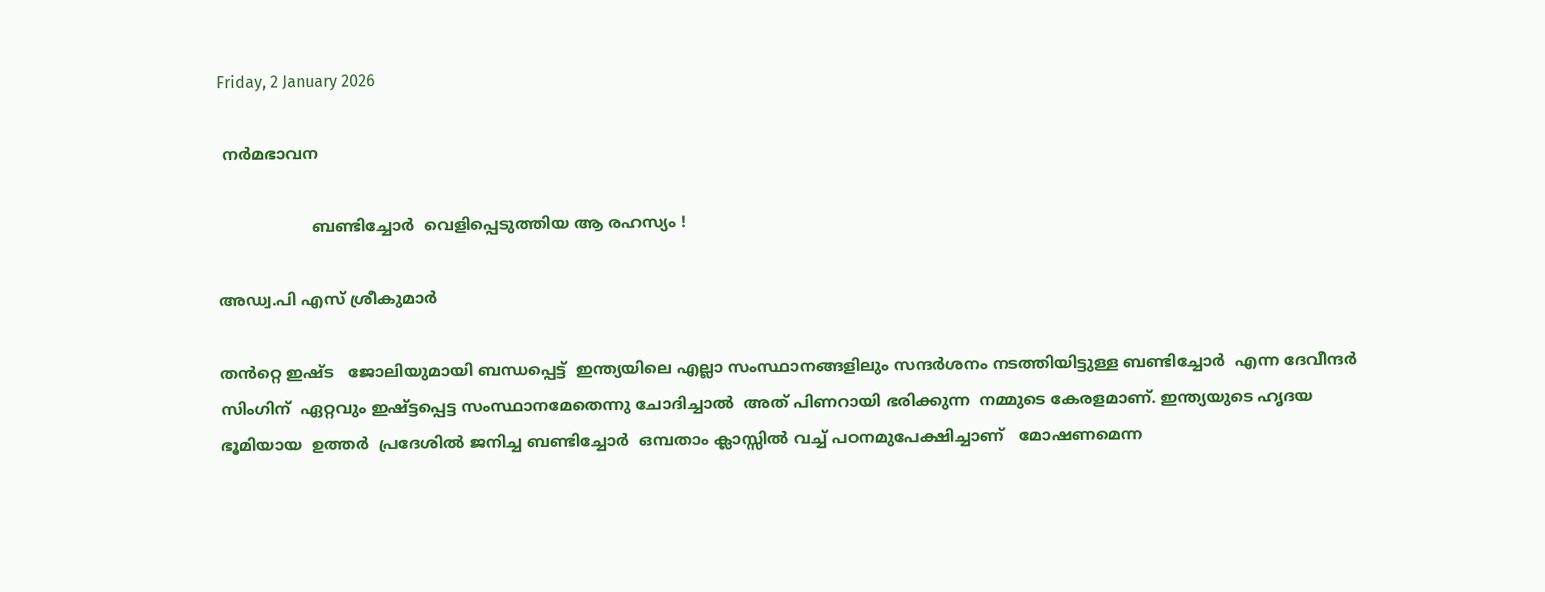Friday, 2 January 2026

 നർമഭാവന

                   ബണ്ടിച്ചോർ  വെളിപ്പെടുത്തിയ ആ രഹസ്യം !

അഡ്വ.പി എസ് ശ്രീകുമാർ

തൻറ്റെ ഇഷ്ട   ജോലിയുമായി ബന്ധപ്പെട്ട്  ഇന്ത്യയിലെ എല്ലാ സംസ്ഥാനങ്ങളിലും സന്ദർശനം നടത്തിയിട്ടുള്ള ബണ്ടിച്ചോർ  എന്ന ദേവീന്ദർ സിംഗിന്  ഏറ്റവും ഇഷ്ട്ടപ്പെട്ട സംസ്ഥാനമേതെന്നു ചോദിച്ചാൽ  അത് പിണറായി ഭരിക്കുന്ന  നമ്മുടെ കേരളമാണ്. ഇന്ത്യയുടെ ഹൃദയ ഭൂമിയായ  ഉത്തർ  പ്രദേശിൽ ജനിച്ച ബണ്ടിച്ചോർ  ഒമ്പതാം ക്ലാസ്സിൽ വച്ച് പഠനമുപേക്ഷിച്ചാണ്‌   മോഷണമെന്ന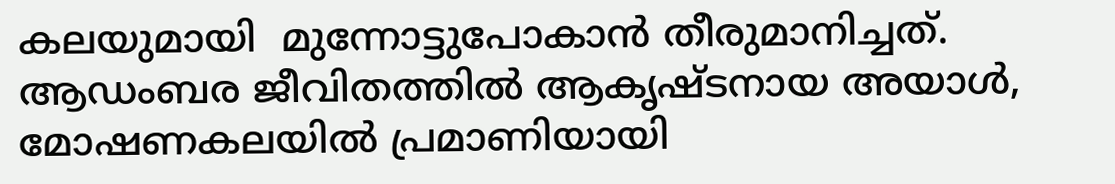കലയുമായി  മുന്നോട്ടുപോകാൻ തീരുമാനിച്ചത്.  ആഡംബര ജീവിതത്തിൽ ആകൃഷ്ടനായ അയാൾ,  മോഷണകലയിൽ പ്രമാണിയായി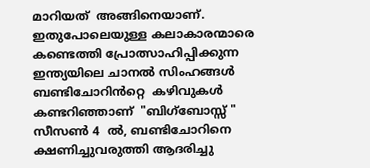മാറിയത്  അങ്ങിനെയാണ്.  ഇതുപോലെയുള്ള കലാകാരന്മാരെ  കണ്ടെത്തി പ്രോത്സാഹിപ്പിക്കുന്ന  ഇന്ത്യയിലെ ചാനൽ സിംഹങ്ങൾ  ബണ്ടിചോറിൻറ്റെ  കഴിവുകൾ കണ്ടറിഞ്ഞാണ്  "ബിഗ്‌ബോസ്സ് " സീസൺ 4  ൽ, ബണ്ടിചോറിനെ ക്ഷണിച്ചുവരുത്തി ആദരിച്ചു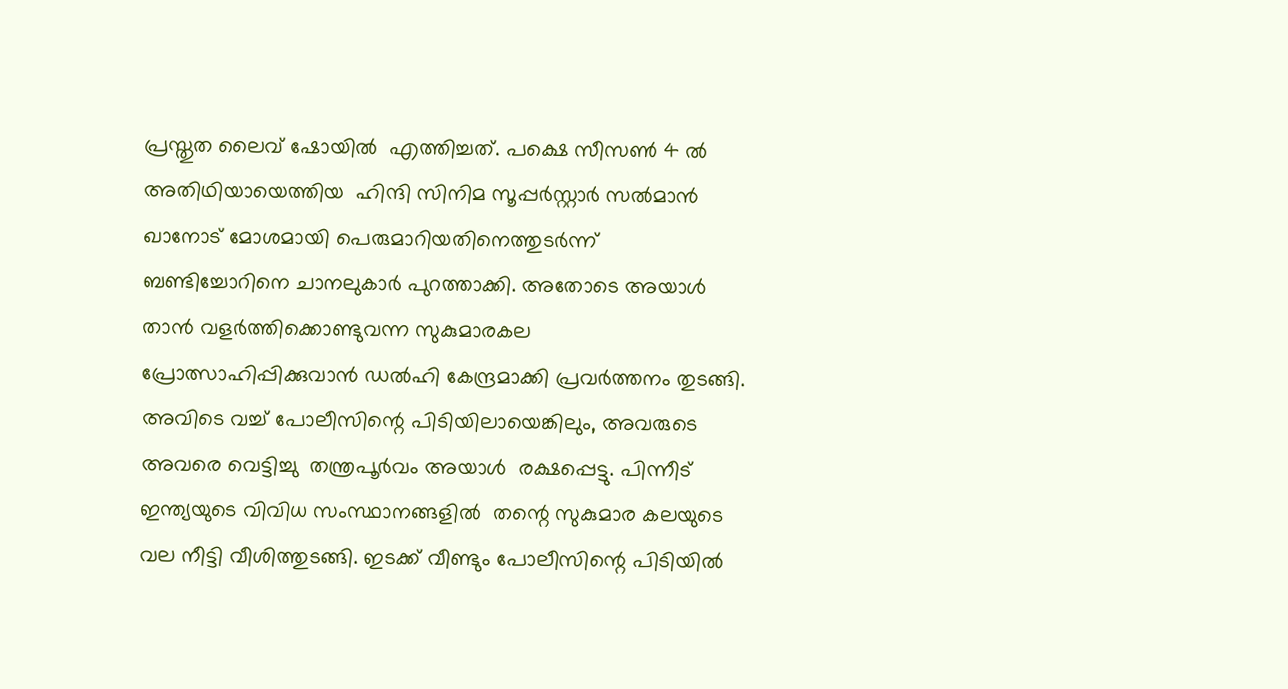പ്രസ്തുത ലൈവ് ഷോയിൽ  എത്തിച്ചത്. പക്ഷെ സീസൺ 4 ൽ  അതിഥിയായെത്തിയ  ഹിന്ദി സിനിമ സൂപ്പർസ്റ്റാർ സൽമാൻ ഖാനോട് മോശമായി പെരുമാറിയതിനെത്തുടർന്ന്  ബണ്ടിച്ചോറിനെ ചാനലുകാർ പുറത്താക്കി. അതോടെ അയാൾ താൻ വളർത്തിക്കൊണ്ടുവന്ന സുകുമാരകല പ്രോത്സാഹിപ്പിക്കുവാൻ ഡൽഹി കേന്ദ്രമാക്കി പ്രവർത്തനം തുടങ്ങി. അവിടെ വച്ച് പോലീസിന്റെ പിടിയിലായെങ്കിലും, അവരുടെ അവരെ വെട്ടിച്ചു  തന്ത്രപൂർവം അയാൾ  രക്ഷപ്പെട്ടു. പിന്നീട് ഇന്ത്യയുടെ വിവിധ സംസ്ഥാനങ്ങളിൽ  തന്റെ സുകുമാര കലയുടെ വല നീട്ടി വീശിത്തുടങ്ങി. ഇടക്ക് വീണ്ടും പോലീസിന്റെ പിടിയിൽ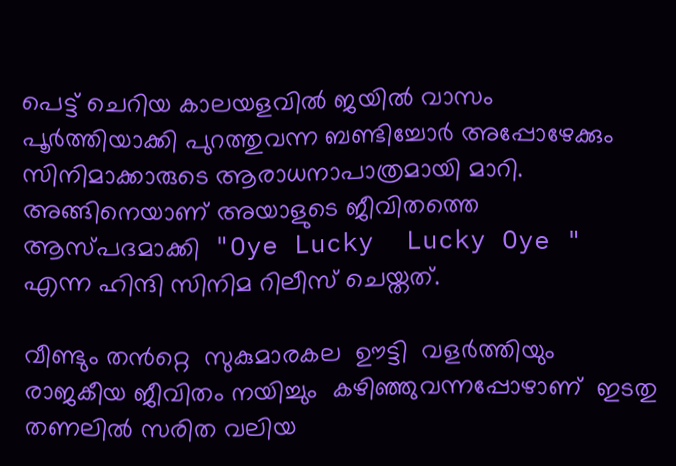പെട്ട് ചെറിയ കാലയളവിൽ ജയിൽ വാസം പൂർത്തിയാക്കി പുറത്തുവന്ന ബണ്ടിച്ചോർ അപ്പോഴേക്കും  സിനിമാക്കാരുടെ ആരാധനാപാത്രമായി മാറി. അങ്ങിനെയാണ് അയാളുടെ ജീവിതത്തെ ആസ്പദമാക്കി  "Oye Lucky  Lucky Oye " എന്ന ഹിന്ദി സിനിമ റിലീസ് ചെയ്തത്.

വീണ്ടും തൻറ്റെ  സുകുമാരകല  ഊട്ടി  വളർത്തിയും രാജകീയ ജീവിതം നയിച്ചും  കഴിഞ്ഞുവന്നപ്പോഴാണ്  ഇടതു തണലിൽ സരിത വലിയ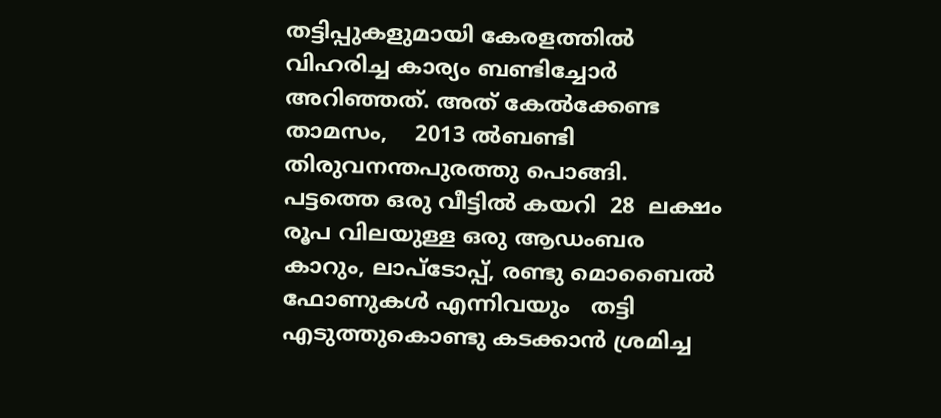തട്ടിപ്പുകളുമായി കേരളത്തിൽ വിഹരിച്ച കാര്യം ബണ്ടിച്ചോർ  അറിഞ്ഞത്. അത് കേൽക്കേണ്ട താമസം,    2013 ൽബണ്ടി  തിരുവനന്തപുരത്തു പൊങ്ങി. പട്ടത്തെ ഒരു വീട്ടിൽ കയറി  28  ലക്ഷം രൂപ വിലയുള്ള ഒരു ആഡംബര കാറും, ലാപ്ടോപ്പ്, രണ്ടു മൊബൈൽ  ഫോണുകൾ എന്നിവയും   തട്ടി എടുത്തുകൊണ്ടു കടക്കാൻ ശ്രമിച്ച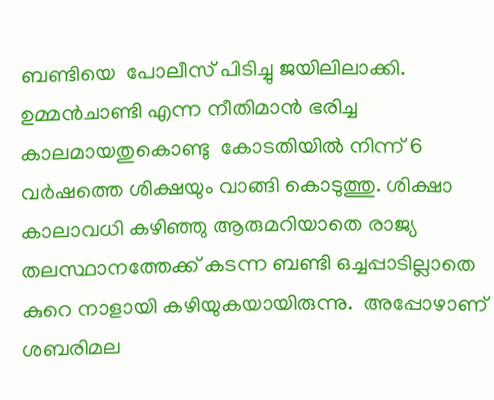ബണ്ടിയെ  പോലീസ് പിടിച്ചു ജയിലിലാക്കി.   ഉമ്മൻ‌ചാണ്ടി എന്ന നീതിമാൻ ഭരിച്ച കാലമായതുകൊണ്ടു  കോടതിയിൽ നിന്ന് 6  വർഷത്തെ ശിക്ഷയും വാങ്ങി കൊടുത്തു. ശിക്ഷാ  കാലാവധി കഴിഞ്ഞു ആരുമറിയാതെ രാജ്യ തലസ്ഥാനത്തേക്ക് കടന്ന ബണ്ടി ഒച്ചപ്പാടില്ലാതെ കുറെ നാളായി കഴിയുകയായിരുന്നു.  അപ്പോഴാണ് ശബരിമല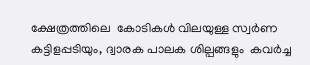ക്ഷേത്രത്തിലെ  കോടികൾ വിലയുള്ള സ്വർണ  കട്ടിളപ്പടിയും, ദ്വാരക പാലക ശില്പങ്ങളും  കവർച്ച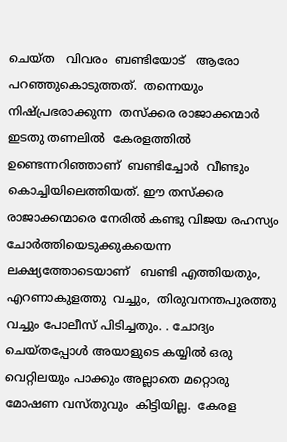ചെയ്ത   വിവരം  ബണ്ടിയോട്   ആരോ പറഞ്ഞുകൊടുത്തത്.  തന്നെയും നിഷ്പ്രഭരാക്കുന്ന  തസ്‌ക്കര രാജാക്കന്മാർ ഇടതു തണലിൽ  കേരളത്തിൽ ഉണ്ടെന്നറിഞ്ഞാണ്  ബണ്ടിച്ചോർ  വീണ്ടും കൊച്ചിയിലെത്തിയത്. ഈ തസ്‌ക്കര രാജാക്കന്മാരെ നേരിൽ കണ്ടു വിജയ രഹസ്യം ചോർത്തിയെടുക്കുകയെന്ന ലക്ഷ്യത്തോടെയാണ്   ബണ്ടി എത്തിയതും, എറണാകുളത്തു  വച്ചും,  തിരുവനന്തപുരത്തു വച്ചും പോലീസ് പിടിച്ചതും. . ചോദ്യം ചെയ്തപ്പോൾ അയാളുടെ കയ്യിൽ ഒരു വെറ്റിലയും പാക്കും അല്ലാതെ മറ്റൊരു മോഷണ വസ്‌തുവും  കിട്ടിയില്ല.  കേരള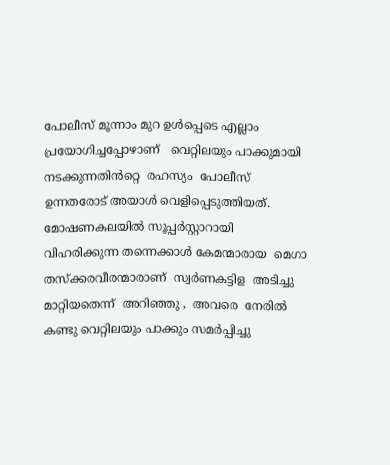പോലീസ് മൂന്നാം മുറ ഉൾപ്പെടെ എല്ലാം പ്രയോഗിച്ചപ്പോഴാണ്   വെറ്റിലയും പാക്കുമായി നടക്കുന്നതിൻറ്റെ  രഹസ്യം  പോലീസ് ഉന്നതരോട് അയാൾ വെളിപ്പെടുത്തിയത്.  മോഷണകലയിൽ സൂപ്പർസ്റ്റാറായി വിഹരിക്കുന്ന തന്നെക്കാൾ കേമന്മാരായ  മെഗാ തസ്‌ക്കരവീരന്മാരാണ്  സ്വർണകട്ടിള  അടിച്ചു മാറ്റിയതെന്ന്  അറിഞ്ഞു ,  അവരെ  നേരിൽ   കണ്ടു വെറ്റിലയും പാക്കും സമർപ്പിച്ചു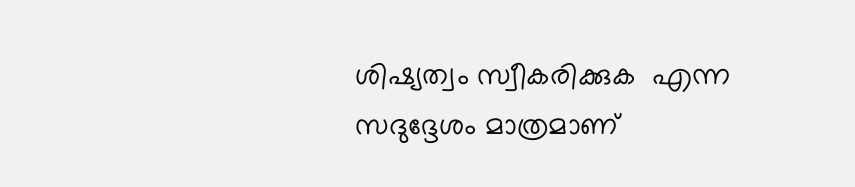ശിഷ്യത്വം സ്വീകരിക്കുക  എന്ന സദുദ്ദേശം മാത്രമാണ്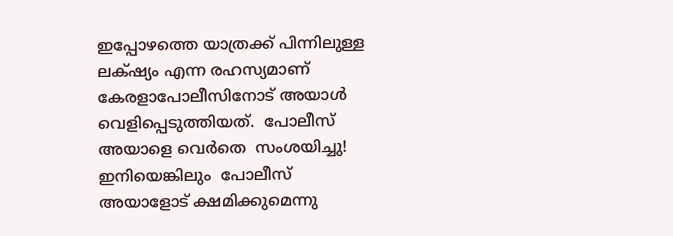ഇപ്പോഴത്തെ യാത്രക്ക് പിന്നിലുള്ള ലക്‌ഷ്യം എന്ന രഹസ്യമാണ്  കേരളാപോലീസിനോട് അയാൾ വെളിപ്പെടുത്തിയത്.  പോലീസ് അയാളെ വെർതെ  സംശയിച്ചു! ഇനിയെങ്കിലും  പോലീസ് അയാളോട് ക്ഷമിക്കുമെന്നു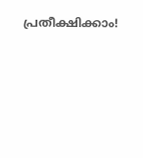പ്രതീക്ഷിക്കാം!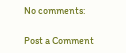No comments:

Post a Comment